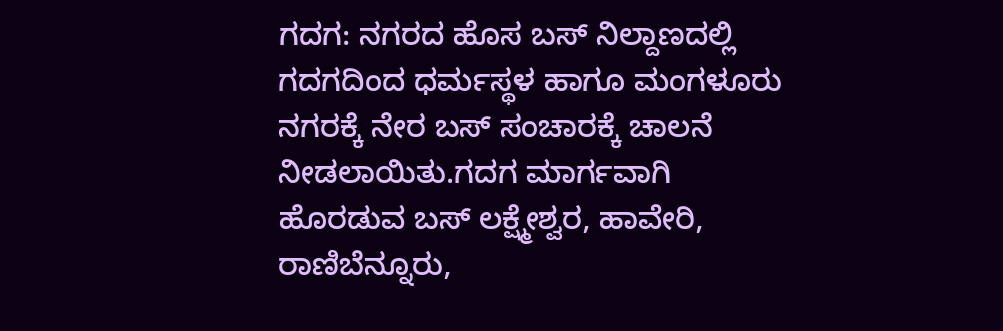ಗದಗ: ನಗರದ ಹೊಸ ಬಸ್ ನಿಲ್ದಾಣದಲ್ಲಿ ಗದಗದಿಂದ ಧರ್ಮಸ್ಥಳ ಹಾಗೂ ಮಂಗಳೂರು ನಗರಕ್ಕೆ ನೇರ ಬಸ್ ಸಂಚಾರಕ್ಕೆ ಚಾಲನೆ ನೀಡಲಾಯಿತು.ಗದಗ ಮಾರ್ಗವಾಗಿ ಹೊರಡುವ ಬಸ್ ಲಕ್ಷ್ಮೇಶ್ವರ, ಹಾವೇರಿ, ರಾಣಿಬೆನ್ನೂರು,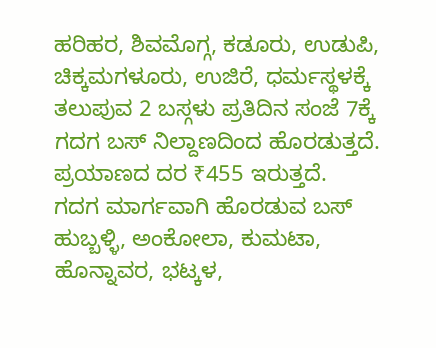ಹರಿಹರ, ಶಿವಮೊಗ್ಗ, ಕಡೂರು, ಉಡುಪಿ, ಚಿಕ್ಕಮಗಳೂರು, ಉಜಿರೆ, ಧರ್ಮಸ್ಥಳಕ್ಕೆ ತಲುಪುವ 2 ಬಸ್ಗಳು ಪ್ರತಿದಿನ ಸಂಜೆ 7ಕ್ಕೆ ಗದಗ ಬಸ್ ನಿಲ್ದಾಣದಿಂದ ಹೊರಡುತ್ತದೆ. ಪ್ರಯಾಣದ ದರ ₹455 ಇರುತ್ತದೆ.
ಗದಗ ಮಾರ್ಗವಾಗಿ ಹೊರಡುವ ಬಸ್ ಹುಬ್ಬಳ್ಳಿ, ಅಂಕೋಲಾ, ಕುಮಟಾ, ಹೊನ್ನಾವರ, ಭಟ್ಕಳ,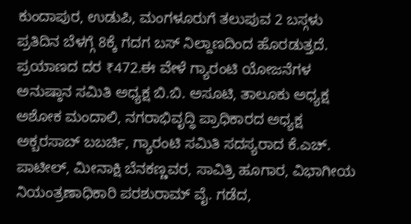ಕುಂದಾಪುರ, ಉಡುಪಿ, ಮಂಗಳೂರುಗೆ ತಲುಪುವ 2 ಬಸ್ಗಳು ಪ್ರತಿದಿನ ಬೆಳಗ್ಗೆ 8ಕ್ಕೆ ಗದಗ ಬಸ್ ನಿಲ್ದಾಣದಿಂದ ಹೊರಡುತ್ತದೆ. ಪ್ರಯಾಣದ ದರ ₹472.ಈ ವೇಳೆ ಗ್ಯಾರಂಟಿ ಯೋಜನೆಗಳ ಅನುಷ್ಠಾನ ಸಮಿತಿ ಅಧ್ಯಕ್ಷ ಬಿ.ಬಿ. ಅಸೂಟಿ, ತಾಲೂಕು ಅಧ್ಯಕ್ಷ ಅಶೋಕ ಮಂದಾಲಿ, ನಗರಾಭಿವೃದ್ಧಿ ಪ್ರಾಧಿಕಾರದ ಅಧ್ಯಕ್ಷ ಅಕ್ಬರಸಾಬ್ ಬಬರ್ಚಿ, ಗ್ಯಾರಂಟಿ ಸಮಿತಿ ಸದಸ್ಯರಾದ ಕೆ.ಎಚ್. ಪಾಟೀಲ್, ಮೀನಾಕ್ಷಿ ಬೆನಕಣ್ಣವರ, ಸಾವಿತ್ರಿ ಹೂಗಾರ, ವಿಭಾಗೀಯ ನಿಯಂತ್ರಣಾಧಿಕಾರಿ ಪರಶುರಾಮ್ ವೈ. ಗಡೆದ,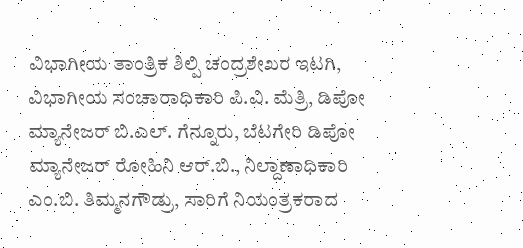ವಿಭಾಗೀಯ ತಾಂತ್ರಿಕ ಶಿಲ್ಪಿ ಚಂದ್ರಶೇಖರ ಇಟಗಿ, ವಿಭಾಗೀಯ ಸಂಚಾರಾಧಿಕಾರಿ ಪಿ.ವಿ. ಮೆತ್ರಿ, ಡಿಪೋ ಮ್ಯಾನೇಜರ್ ಬಿ.ಎಲ್. ಗೆನ್ನೂರು, ಬೆಟಗೇರಿ ಡಿಪೋ ಮ್ಯಾನೇಜರ್ ರೋಹಿನಿ ಆರ್.ಬಿ., ನಿಲ್ದಾಣಾಧಿಕಾರಿ ಎಂ.ಬಿ. ತಿಮ್ಮನಗೌಡ್ರು, ಸಾರಿಗೆ ನಿಯಂತ್ರಕರಾದ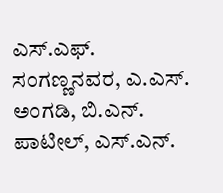ಎಸ್.ಎಫ್. ಸಂಗಣ್ಣನವರ, ಎ.ಎಸ್. ಅಂಗಡಿ, ಬಿ.ಎನ್. ಪಾಟೀಲ್, ಎಸ್.ಎನ್.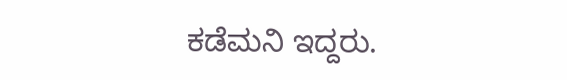ಕಡೆಮನಿ ಇದ್ದರು.